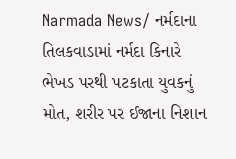Narmada News/ નર્મદાના તિલકવાડામાં નર્મદા કિનારે ભેખડ પરથી પટકાતા યુવકનું મોત, શરીર પર ઈજાના નિશાન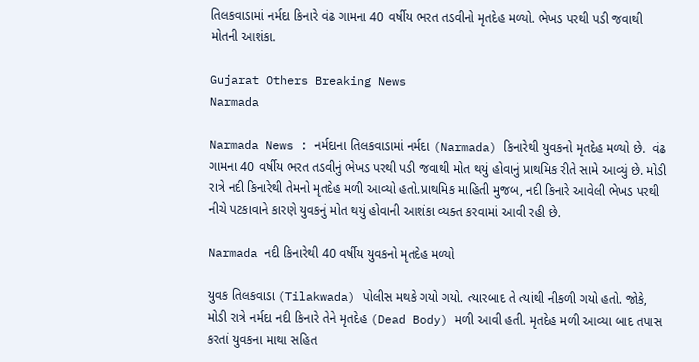તિલકવાડામાં નર્મદા કિનારે વંઢ ગામના 40 વર્ષીય ભરત તડવીનો મૃતદેહ મળ્યો. ભેખડ પરથી પડી જવાથી મોતની આશંકા.

Gujarat Others Breaking News
Narmada

Narmada News : નર્મદાના તિલકવાડામાં નર્મદા (Narmada) કિનારેથી યુવકનો મૃતદેહ મળ્યો છે.  વંઢ ગામના 40 વર્ષીય ભરત તડવીનું ભેખડ પરથી પડી જવાથી મોત થયું હોવાનું પ્રાથમિક રીતે સામે આવ્યું છે. મોડી રાત્રે નદી કિનારેથી તેમનો મૃતદેહ મળી આવ્યો હતો.પ્રાથમિક માહિતી મુજબ, નદી કિનારે આવેલી ભેખડ પરથી નીચે પટકાવાને કારણે યુવકનું મોત થયું હોવાની આશંકા વ્યક્ત કરવામાં આવી રહી છે.

Narmada નદી કિનારેથી 40 વર્ષીય યુવકનો મૃતદેહ મળ્યો

યુવક તિલકવાડા (Tilakwada) પોલીસ મથકે ગયો ગયો. ત્યારબાદ તે ત્યાંથી નીકળી ગયો હતો. જોકે, મોડી રાત્રે નર્મદા નદી કિનારે તેને મૃતદેહ (Dead Body) મળી આવી હતી. મૃતદેહ મળી આવ્યા બાદ તપાસ કરતાં યુવકના માથા સહિત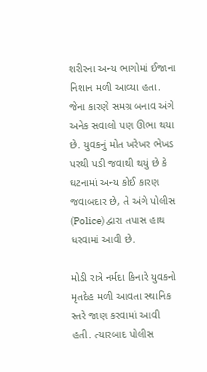શરીરના અન્ય ભાગોમાં ઈજાના નિશાન મળી આવ્યા હતા. જેના કારણે સમગ્ર બનાવ અંગે અનેક સવાલો પણ ઊભા થયા છે. યુવકનું મોત ખરેખર ભેખડ પરથી પડી જવાથી થયું છે કે ઘટનામાં અન્ય કોઈ કારણ જવાબદાર છે, તે અંગે પોલીસ (Police) દ્વારા તપાસ હાથ ધરવામાં આવી છે.

મોડી રાત્રે નર્મદા કિનારે યુવકનો મૃતદેહ મળી આવતા સ્થાનિક સ્તરે જાણ કરવામાં આવી હતી. ત્યારબાદ પોલીસ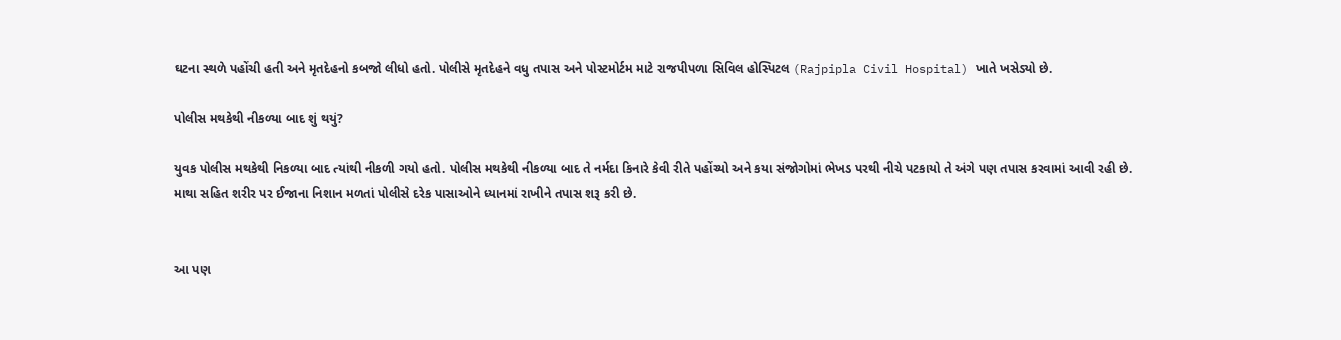ઘટના સ્થળે પહોંચી હતી અને મૃતદેહનો કબજો લીધો હતો. પોલીસે મૃતદેહને વધુ તપાસ અને પોસ્ટમોર્ટમ માટે રાજપીપળા સિવિલ હોસ્પિટલ (Rajpipla Civil Hospital) ખાતે ખસેડ્યો છે.

પોલીસ મથકેથી નીકળ્યા બાદ શું થયું?

યુવક પોલીસ મથકેથી નિકળ્યા બાદ ત્યાંથી નીકળી ગયો હતો. પોલીસ મથકેથી નીકળ્યા બાદ તે નર્મદા કિનારે કેવી રીતે પહોંચ્યો અને કયા સંજોગોમાં ભેખડ પરથી નીચે પટકાયો તે અંગે પણ તપાસ કરવામાં આવી રહી છે. માથા સહિત શરીર પર ઈજાના નિશાન મળતાં પોલીસે દરેક પાસાઓને ધ્યાનમાં રાખીને તપાસ શરૂ કરી છે.


આ પણ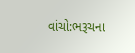વાંચો:ભરૂચના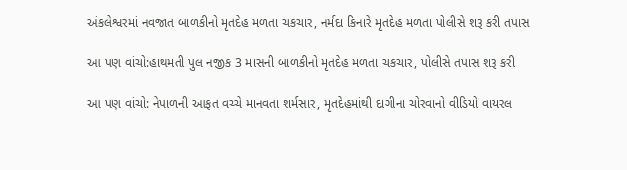અંકલેશ્વરમાં નવજાત બાળકીનો મૃતદેહ મળતા ચકચાર, નર્મદા કિનારે મૃતદેહ મળતા પોલીસે શરૂ કરી તપાસ

આ પણ વાંચો:હાથમતી પુલ નજીક 3 માસની બાળકીનો મૃતદેહ મળતા ચકચાર, પોલીસે તપાસ શરૂ કરી

આ પણ વાંચો: નેપાળની આફત વચ્ચે માનવતા શર્મસાર, મૃતદેહમાંથી દાગીના ચોરવાનો વીડિયો વાયરલ